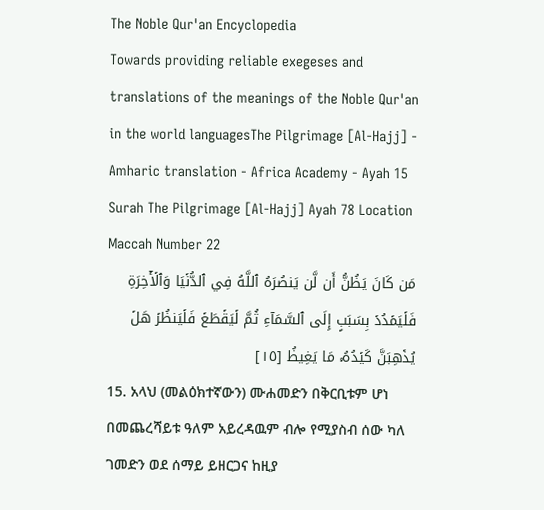The Noble Qur'an Encyclopedia
Towards providing reliable exegeses and translations of the meanings of the Noble Qur'an in the world languagesThe Pilgrimage [Al-Hajj] - Amharic translation - Africa Academy - Ayah 15
Surah The Pilgrimage [Al-Hajj] Ayah 78 Location Maccah Number 22
مَن كَانَ يَظُنُّ أَن لَّن يَنصُرَهُ ٱللَّهُ فِي ٱلدُّنۡيَا وَٱلۡأٓخِرَةِ فَلۡيَمۡدُدۡ بِسَبَبٍ إِلَى ٱلسَّمَآءِ ثُمَّ لۡيَقۡطَعۡ فَلۡيَنظُرۡ هَلۡ يُذۡهِبَنَّ كَيۡدُهُۥ مَا يَغِيظُ [١٥]
15. አላህ (መልዕክተኛውን) ሙሐመድን በቅርቢቱም ሆነ በመጨረሻይቱ ዓለም አይረዳዉም ብሎ የሚያስብ ሰው ካለ ገመድን ወደ ሰማይ ይዘርጋና ከዚያ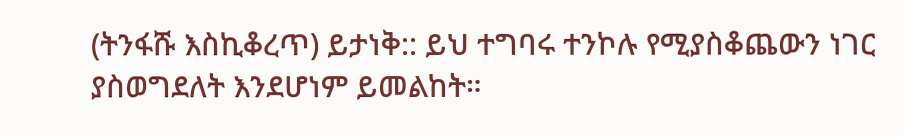(ትንፋሹ እስኪቆረጥ) ይታነቅ:: ይህ ተግባሩ ተንኮሉ የሚያስቆጨውን ነገር ያስወግደለት እንደሆነም ይመልከት።